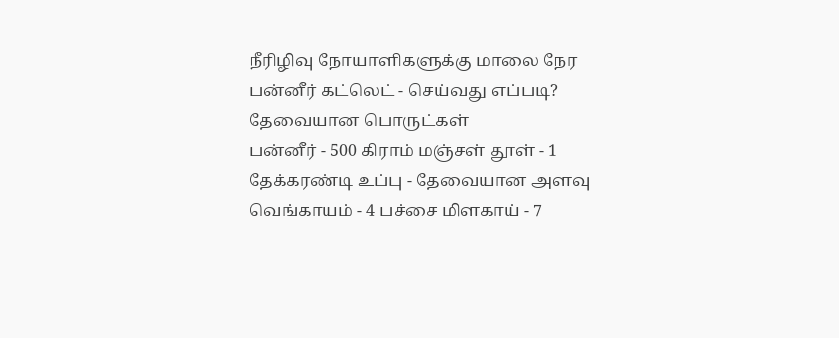நீரிழிவு நோயாளிகளுக்கு மாலை நேர பன்னீர் கட்லெட் - செய்வது எப்படி?
தேவையான பொருட்கள்
பன்னீர் - 500 கிராம் மஞ்சள் தூள் - 1 தேக்கரண்டி உப்பு - தேவையான அளவு வெங்காயம் - 4 பச்சை மிளகாய் - 7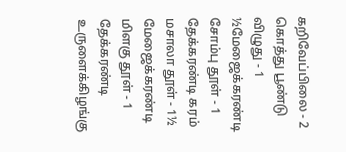கறிவேப்பிலை - 2 கொத்து பூண்டு விழுது - 1 ½மேஜைக்கரண்டி சோம்பு தூள் - 1 தேக்கரண்டி கரம் மசாலா தூள் - 1½ மேஜைக்கரண்டி மிளகு தூள் - 1 தேக்கரண்டி உருளைக்கிழங்கு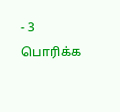- 3
பொரிக்க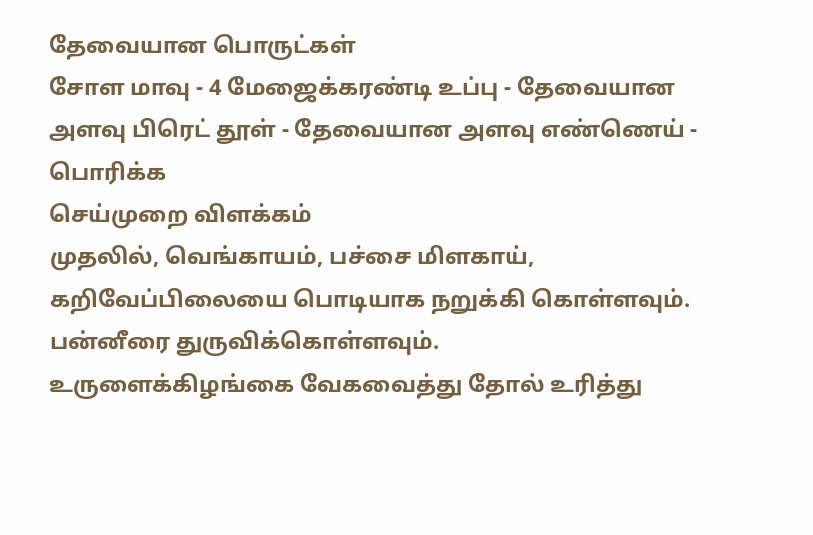தேவையான பொருட்கள்
சோள மாவு - 4 மேஜைக்கரண்டி உப்பு - தேவையான அளவு பிரெட் தூள் - தேவையான அளவு எண்ணெய் - பொரிக்க
செய்முறை விளக்கம்
முதலில், வெங்காயம், பச்சை மிளகாய், கறிவேப்பிலையை பொடியாக நறுக்கி கொள்ளவும். பன்னீரை துருவிக்கொள்ளவும்.
உருளைக்கிழங்கை வேகவைத்து தோல் உரித்து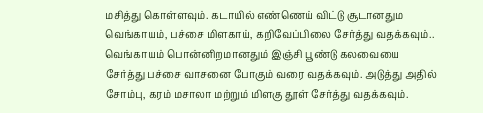மசித்து கொள்ளவும். கடாயில் எண்ணெய் விட்டு சூடானதும வெங்காயம், பச்சை மிளகாய், கறிவேப்பிலை சேர்த்து வதக்கவும்..
வெங்காயம் பொன்னிறமானதும் இஞ்சி பூண்டு கலவையை சேர்த்து பச்சை வாசனை போகும் வரை வதக்கவும். அடுத்து அதில் சோம்பு, கரம் மசாலா மற்றும் மிளகு தூள் சேர்த்து வதக்கவும்.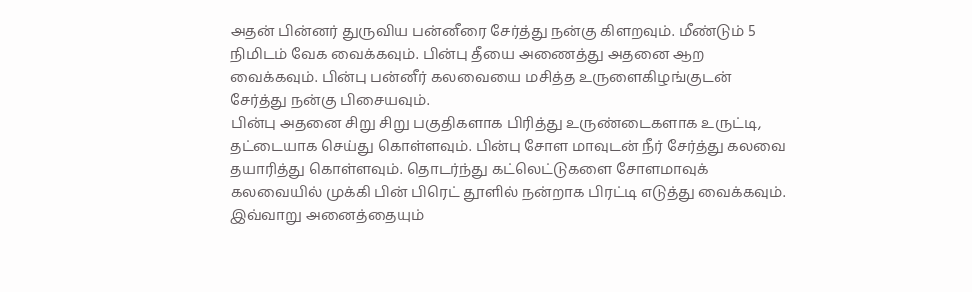அதன் பின்னர் துருவிய பன்னீரை சேர்த்து நன்கு கிளறவும். மீண்டும் 5 நிமிடம் வேக வைக்கவும். பின்பு தீயை அணைத்து அதனை ஆற வைக்கவும். பின்பு பன்னீர் கலவையை மசித்த உருளைகிழங்குடன் சேர்த்து நன்கு பிசையவும்.
பின்பு அதனை சிறு சிறு பகுதிகளாக பிரித்து உருண்டைகளாக உருட்டி, தட்டையாக செய்து கொள்ளவும். பின்பு சோள மாவுடன் நீர் சேர்த்து கலவை தயாரித்து கொள்ளவும். தொடர்ந்து கட்லெட்டுகளை சோளமாவுக் கலவையில் முக்கி பின் பிரெட் தூளில் நன்றாக பிரட்டி எடுத்து வைக்கவும்.
இவ்வாறு அனைத்தையும்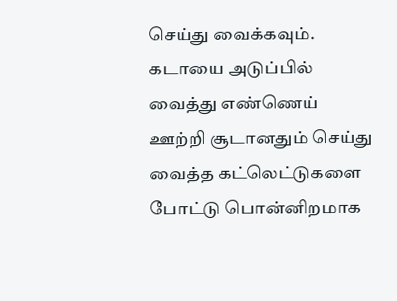செய்து வைக்கவும்.
கடாயை அடுப்பில் வைத்து எண்ணெய் ஊற்றி சூடானதும் செய்து வைத்த கட்லெட்டுகளை போட்டு பொன்னிறமாக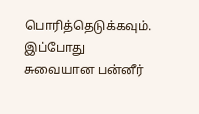பொரித்தெடுக்கவும். இப்போது சுவையான பன்னீர்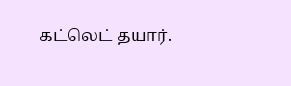கட்லெட் தயார்.